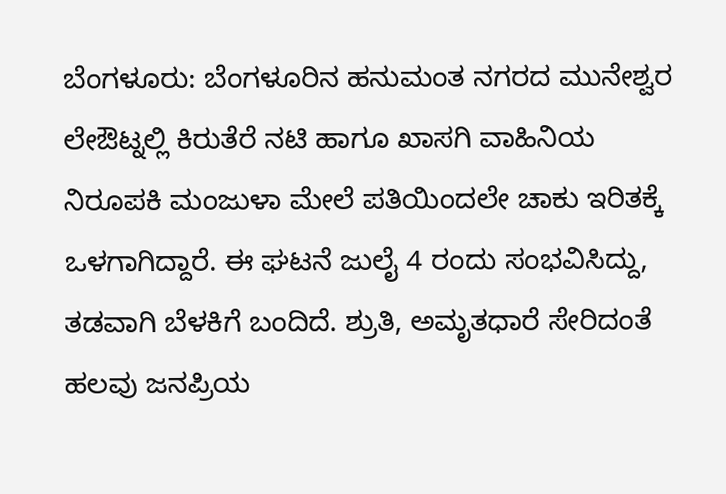ಬೆಂಗಳೂರು: ಬೆಂಗಳೂರಿನ ಹನುಮಂತ ನಗರದ ಮುನೇಶ್ವರ ಲೇಔಟ್ನಲ್ಲಿ ಕಿರುತೆರೆ ನಟಿ ಹಾಗೂ ಖಾಸಗಿ ವಾಹಿನಿಯ ನಿರೂಪಕಿ ಮಂಜುಳಾ ಮೇಲೆ ಪತಿಯಿಂದಲೇ ಚಾಕು ಇರಿತಕ್ಕೆ ಒಳಗಾಗಿದ್ದಾರೆ. ಈ ಘಟನೆ ಜುಲೈ 4 ರಂದು ಸಂಭವಿಸಿದ್ದು, ತಡವಾಗಿ ಬೆಳಕಿಗೆ ಬಂದಿದೆ. ಶ್ರುತಿ, ಅಮೃತಧಾರೆ ಸೇರಿದಂತೆ ಹಲವು ಜನಪ್ರಿಯ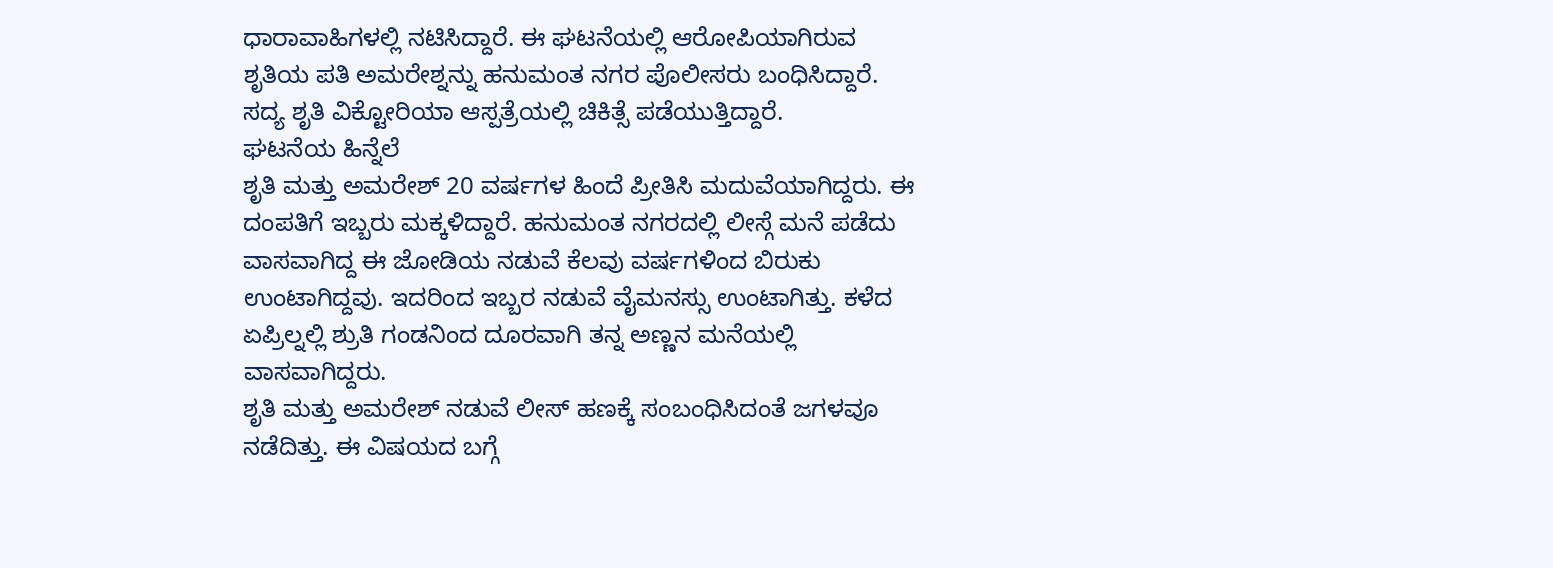ಧಾರಾವಾಹಿಗಳಲ್ಲಿ ನಟಿಸಿದ್ದಾರೆ. ಈ ಘಟನೆಯಲ್ಲಿ ಆರೋಪಿಯಾಗಿರುವ ಶೃತಿಯ ಪತಿ ಅಮರೇಶ್ನನ್ನು ಹನುಮಂತ ನಗರ ಪೊಲೀಸರು ಬಂಧಿಸಿದ್ದಾರೆ. ಸದ್ಯ ಶೃತಿ ವಿಕ್ಟೋರಿಯಾ ಆಸ್ಪತ್ರೆಯಲ್ಲಿ ಚಿಕಿತ್ಸೆ ಪಡೆಯುತ್ತಿದ್ದಾರೆ.
ಘಟನೆಯ ಹಿನ್ನೆಲೆ
ಶೃತಿ ಮತ್ತು ಅಮರೇಶ್ 20 ವರ್ಷಗಳ ಹಿಂದೆ ಪ್ರೀತಿಸಿ ಮದುವೆಯಾಗಿದ್ದರು. ಈ ದಂಪತಿಗೆ ಇಬ್ಬರು ಮಕ್ಕಳಿದ್ದಾರೆ. ಹನುಮಂತ ನಗರದಲ್ಲಿ ಲೀಸ್ಗೆ ಮನೆ ಪಡೆದು ವಾಸವಾಗಿದ್ದ ಈ ಜೋಡಿಯ ನಡುವೆ ಕೆಲವು ವರ್ಷಗಳಿಂದ ಬಿರುಕು ಉಂಟಾಗಿದ್ದವು. ಇದರಿಂದ ಇಬ್ಬರ ನಡುವೆ ವೈಮನಸ್ಸು ಉಂಟಾಗಿತ್ತು. ಕಳೆದ ಏಪ್ರಿಲ್ನಲ್ಲಿ ಶ್ರುತಿ ಗಂಡನಿಂದ ದೂರವಾಗಿ ತನ್ನ ಅಣ್ಣನ ಮನೆಯಲ್ಲಿ ವಾಸವಾಗಿದ್ದರು.
ಶೃತಿ ಮತ್ತು ಅಮರೇಶ್ ನಡುವೆ ಲೀಸ್ ಹಣಕ್ಕೆ ಸಂಬಂಧಿಸಿದಂತೆ ಜಗಳವೂ ನಡೆದಿತ್ತು. ಈ ವಿಷಯದ ಬಗ್ಗೆ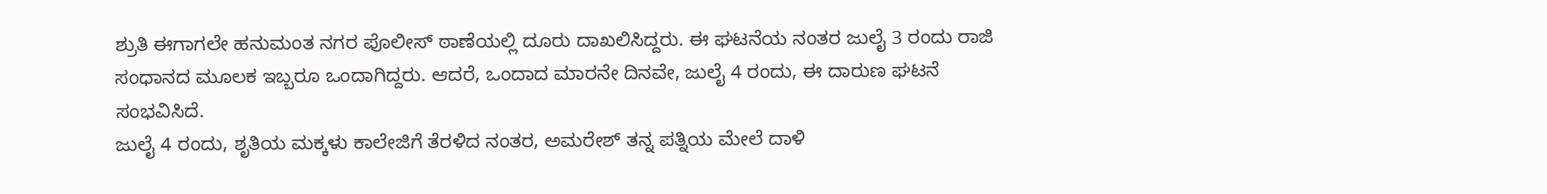ಶ್ರುತಿ ಈಗಾಗಲೇ ಹನುಮಂತ ನಗರ ಪೊಲೀಸ್ ಠಾಣೆಯಲ್ಲಿ ದೂರು ದಾಖಲಿಸಿದ್ದರು. ಈ ಘಟನೆಯ ನಂತರ ಜುಲೈ 3 ರಂದು ರಾಜಿ ಸಂಧಾನದ ಮೂಲಕ ಇಬ್ಬರೂ ಒಂದಾಗಿದ್ದರು. ಆದರೆ, ಒಂದಾದ ಮಾರನೇ ದಿನವೇ, ಜುಲೈ 4 ರಂದು, ಈ ದಾರುಣ ಘಟನೆ ಸಂಭವಿಸಿದೆ.
ಜುಲೈ 4 ರಂದು, ಶೃತಿಯ ಮಕ್ಕಳು ಕಾಲೇಜಿಗೆ ತೆರಳಿದ ನಂತರ, ಅಮರೇಶ್ ತನ್ನ ಪತ್ನಿಯ ಮೇಲೆ ದಾಳಿ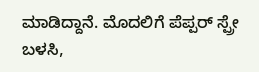ಮಾಡಿದ್ದಾನೆ. ಮೊದಲಿಗೆ ಪೆಪ್ಪರ್ ಸ್ಪ್ರೇ ಬಳಸಿ,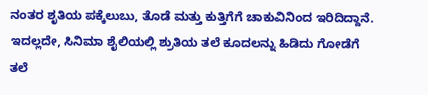ನಂತರ ಶೃತಿಯ ಪಕ್ಕೆಲುಬು, ತೊಡೆ ಮತ್ತು ಕುತ್ತಿಗೆಗೆ ಚಾಕುವಿನಿಂದ ಇರಿದಿದ್ದಾನೆ. ಇದಲ್ಲದೇ, ಸಿನಿಮಾ ಶೈಲಿಯಲ್ಲಿ ಶ್ರುತಿಯ ತಲೆ ಕೂದಲನ್ನು ಹಿಡಿದು ಗೋಡೆಗೆ ತಲೆ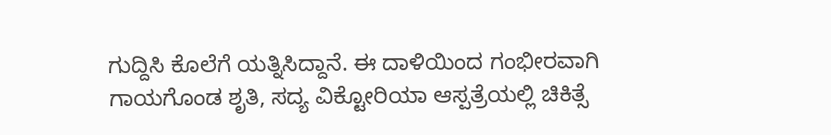ಗುದ್ದಿಸಿ ಕೊಲೆಗೆ ಯತ್ನಿಸಿದ್ದಾನೆ. ಈ ದಾಳಿಯಿಂದ ಗಂಭೀರವಾಗಿ ಗಾಯಗೊಂಡ ಶೃತಿ, ಸದ್ಯ ವಿಕ್ಟೋರಿಯಾ ಆಸ್ಪತ್ರೆಯಲ್ಲಿ ಚಿಕಿತ್ಸೆ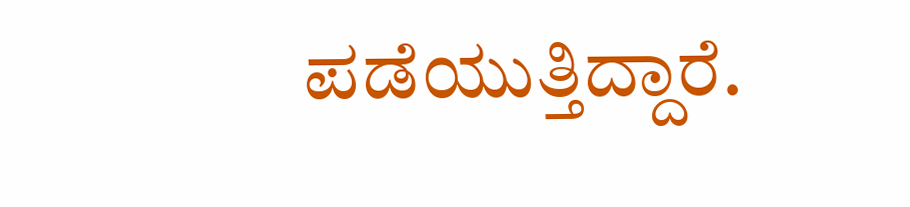ಪಡೆಯುತ್ತಿದ್ದಾರೆ.